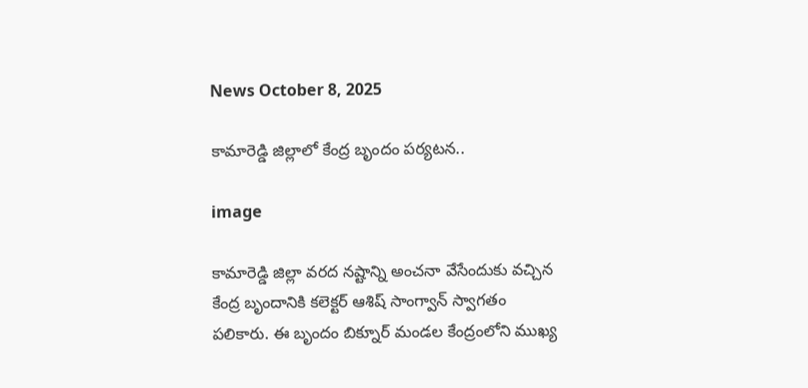News October 8, 2025

కామారెడ్డి జిల్లాలో కేంద్ర బృందం పర్యటన..

image

కామారెడ్డి జిల్లా వరద నష్టాన్ని అంచనా వేసేందుకు వచ్చిన కేంద్ర బృందానికి కలెక్టర్ ఆశిష్ సాంగ్వాన్ స్వాగతం పలికారు. ఈ బృందం బిక్నూర్ మండల కేంద్రంలోని ముఖ్య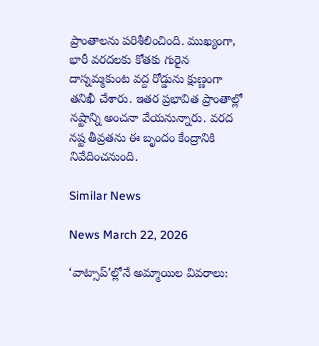ప్రాంతాలను పరిశీలించింది. ముఖ్యంగా, భారీ వరదలకు కోతకు గురైన దాస్నమ్మకుంట వద్ద రోడ్డును క్షుణ్ణంగా తనిఖీ చేశారు. ఇతర ప్రభావిత ప్రాంతాల్లో నష్టాన్ని అంచనా వేయనున్నారు. వరద నష్ట తీవ్రతను ఈ బృందం కేంద్రానికి నివేదించనుంది.

Similar News

News March 22, 2026

‘వాట్సాప్’ల్లోనే అమ్మాయిల వివరాలు: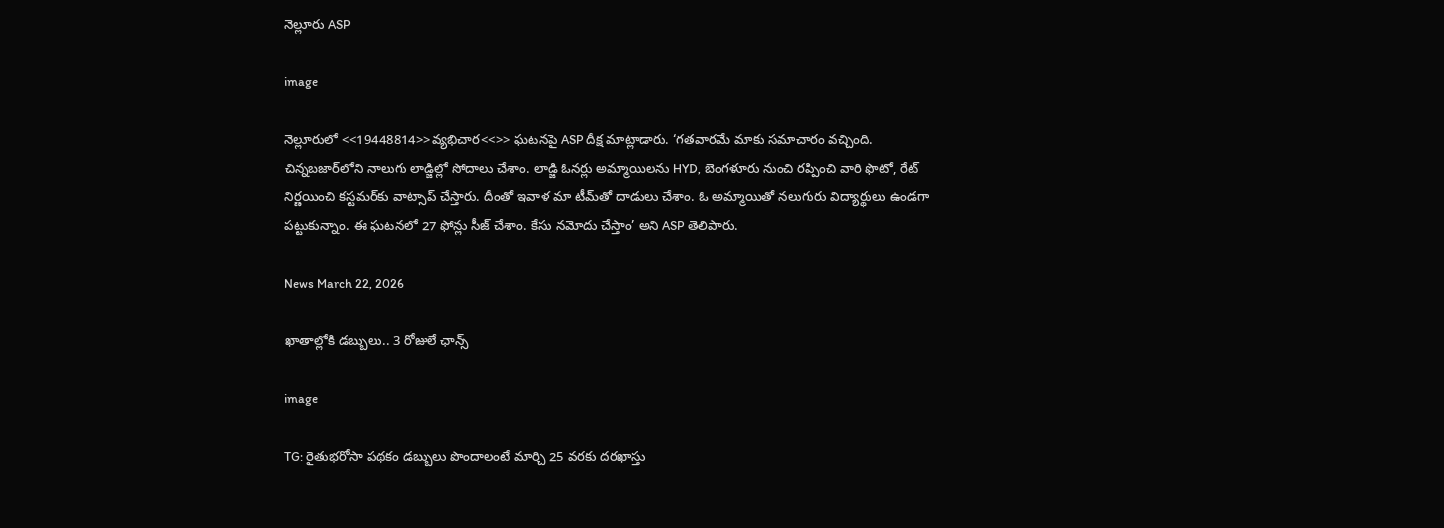నెల్లూరు ASP

image

నెల్లూరులో <<19448814>>వ్యభిచార<<>> ఘటనపై ASP దీక్ష మాట్లాడారు. ‘గతవారమే మాకు సమాచారం వచ్చింది. చిన్నబజార్‌లోని నాలుగు లాడ్జిల్లో సోదాలు చేశాం. లాడ్జి ఓనర్లు అమ్మాయిలను HYD, బెంగళూరు నుంచి రప్పించి వారి ఫొటో, రేట్ నిర్ణయించి కస్టమర్‌కు వాట్సాప్ చేస్తారు. దీంతో ఇవాళ మా టీమ్‌తో దాడులు చేశాం. ఓ అమ్మాయితో నలుగురు విద్యార్థులు ఉండగా పట్టుకున్నాం. ఈ ఘటనలో 27 ఫోన్లు సీజ్ చేశాం. కేసు నమోదు చేస్తాం’ అని ASP తెలిపారు.

News March 22, 2026

ఖాతాల్లోకి డబ్బులు.. 3 రోజులే ఛాన్స్

image

TG: రైతుభరోసా పథకం డబ్బులు పొందాలంటే మార్చి 25 వరకు దరఖాస్తు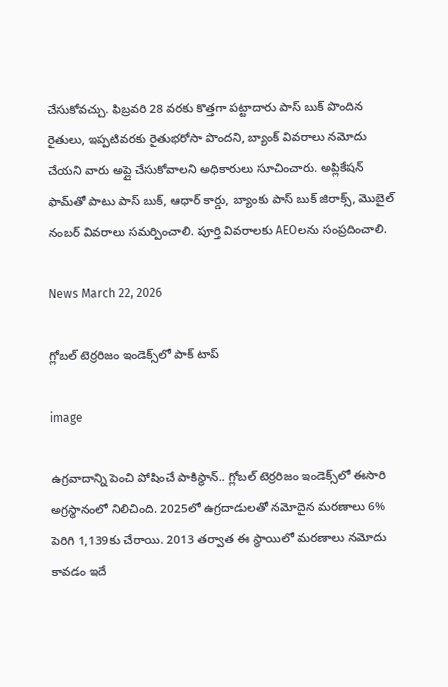చేసుకోవచ్చు. ఫిబ్రవరి 28 వరకు కొత్తగా పట్టాదారు పాస్ బుక్ పొందిన రైతులు, ఇప్పటివరకు రైతుభరోసా పొందని, బ్యాంక్ వివరాలు నమోదు చేయని వారు అప్లై చేసుకోవాలని అధికారులు సూచించారు. అప్లికేషన్ ఫామ్‌తో పాటు పాస్ బుక్, ఆధార్ కార్డు, బ్యాంకు పాస్ బుక్ జిరాక్స్, మొబైల్ నంబర్ వివరాలు సమర్పించాలి. పూర్తి వివరాలకు AEOలను సంప్రదించాలి.

News March 22, 2026

గ్లోబల్ టెర్రరిజం ఇండెక్స్‌‌లో పాక్ టాప్

image

ఉగ్రవాదాన్ని పెంచి పోషించే పాకిస్థాన్.. గ్లోబల్ టెర్రరిజం ఇండెక్స్‌లో ఈసారి అగ్రస్థానంలో నిలిచింది. 2025లో ఉగ్రదాడులతో నమోదైన మరణాలు 6% పెరిగి 1,139కు చేరాయి. 2013 తర్వాత ఈ స్థాయిలో మరణాలు నమోదు కావడం ఇదే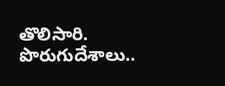తొలిసారి. పొరుగుదేశాలు..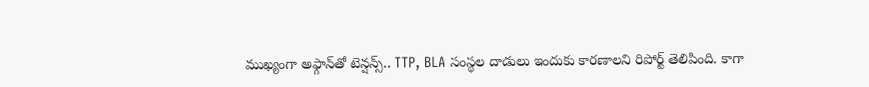ముఖ్యంగా అఫ్గాన్‌తో టెన్షన్స్.. TTP, BLA సంస్థల దాడులు ఇందుకు కారణాలని రిపోర్ట్ తెలిపింది. కాగా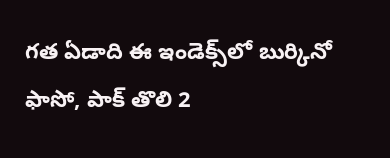గత ఏడాది ఈ ఇండెక్స్‌లో బుర్కినో ఫాసో, పాక్ తొలి 2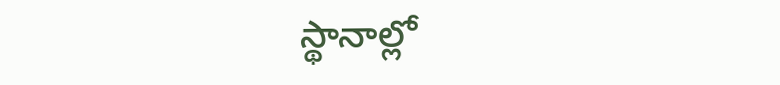స్థానాల్లో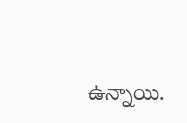ఉన్నాయి.